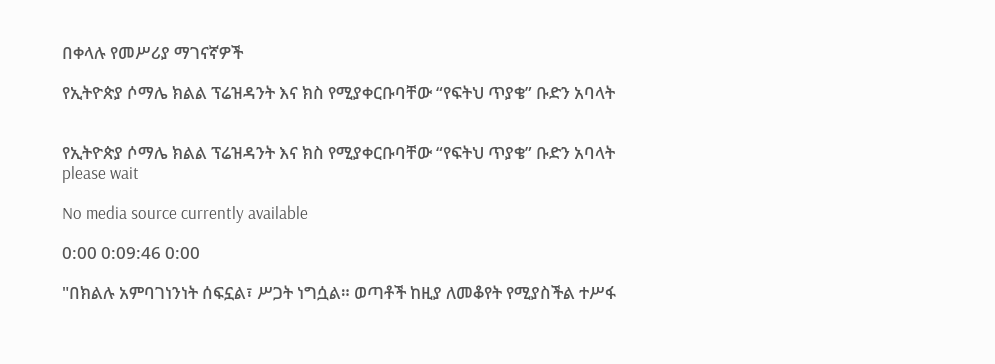በቀላሉ የመሥሪያ ማገናኛዎች

የኢትዮጵያ ሶማሌ ክልል ፕሬዝዳንት እና ክስ የሚያቀርቡባቸው “የፍትህ ጥያቄ” ቡድን አባላት


የኢትዮጵያ ሶማሌ ክልል ፕሬዝዳንት እና ክስ የሚያቀርቡባቸው “የፍትህ ጥያቄ” ቡድን አባላት
please wait

No media source currently available

0:00 0:09:46 0:00

"በክልሉ አምባገነንነት ሰፍኗል፣ ሥጋት ነግሷል። ወጣቶች ከዚያ ለመቆየት የሚያስችል ተሥፋ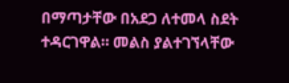በማጣታቸው በአደጋ ለተመላ ስደት ተዳርገዋል። መልስ ያልተገኘላቸው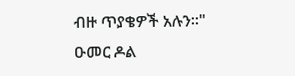ብዙ ጥያቄዎች አሉን።" ዑመር ዶል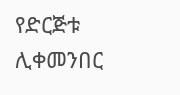የድርጅቱ ሊቀመንበር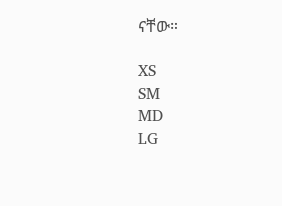ናቸው።

XS
SM
MD
LG